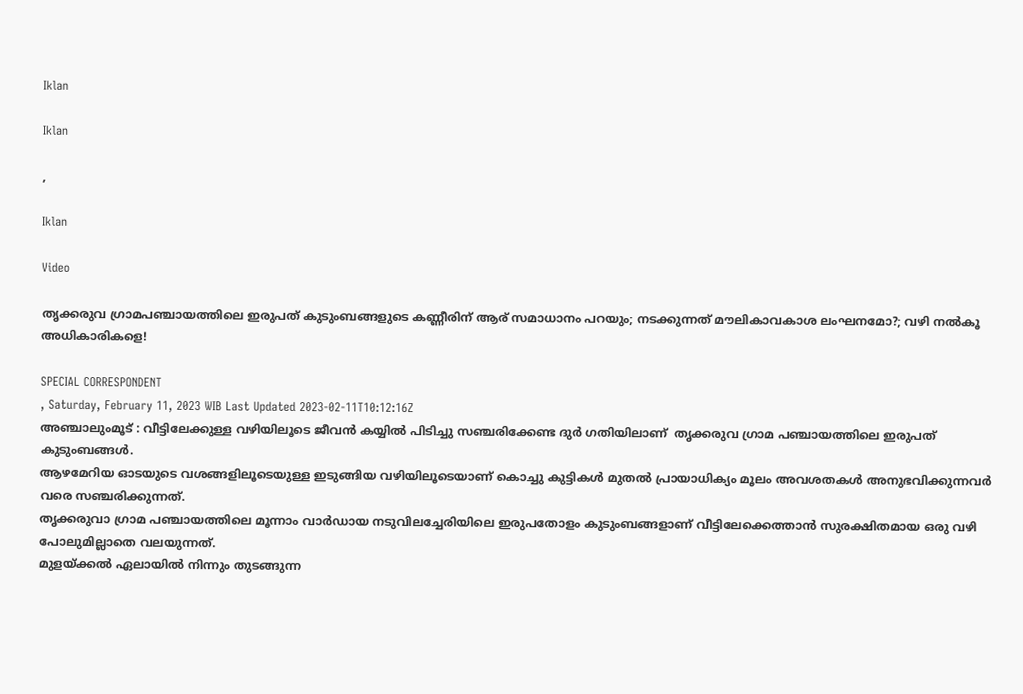Iklan

Iklan

,

Iklan

Video

തൃക്കരുവ ഗ്രാമപഞ്ചായത്തിലെ ഇരുപത് കുടുംബങ്ങളുടെ കണ്ണീരിന് ആര് സമാധാനം പറയും; നടക്കുന്നത് മൗലികാവകാശ ലംഘനമോ?; വഴി നൽകൂ അധികാരികളെ!

SPECIAL CORRESPONDENT
, Saturday, February 11, 2023 WIB Last Updated 2023-02-11T10:12:16Z
അഞ്ചാലുംമൂട് : വീട്ടിലേക്കുള്ള വഴിയിലൂടെ ജീവൻ കയ്യിൽ പിടിച്ചു സഞ്ചരിക്കേണ്ട ദുർ ഗതിയിലാണ്  തൃക്കരുവ ഗ്രാമ പഞ്ചായത്തിലെ ഇരുപത് കുടുംബങ്ങൾ.
ആഴമേറിയ ഓടയുടെ വശങ്ങളിലൂടെയുള്ള ഇടുങ്ങിയ വഴിയിലൂടെയാണ് കൊച്ചു കുട്ടികൾ മുതൽ പ്രായാധിക്യം മൂലം അവശതകൾ അനുഭവിക്കുന്നവർ വരെ സഞ്ചരിക്കുന്നത്.
തൃക്കരുവാ ഗ്രാമ പഞ്ചായത്തിലെ മൂന്നാം വാർഡായ നടുവിലച്ചേരിയിലെ ഇരുപതോളം കുടുംബങ്ങളാണ് വീട്ടിലേക്കെത്താൻ സുരക്ഷിതമായ ഒരു വഴി പോലുമില്ലാതെ വലയുന്നത്.
മുളയ്ക്കൽ ഏലായിൽ നിന്നും തുടങ്ങുന്ന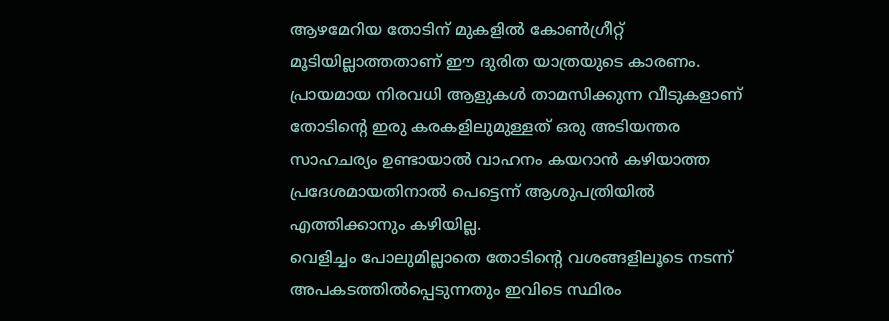ആഴമേറിയ തോടിന് മുകളിൽ കോൺഗ്രീറ്റ് മൂടിയില്ലാത്തതാണ് ഈ ദുരിത യാത്രയുടെ കാരണം.
പ്രായമായ നിരവധി ആളുകൾ താമസിക്കുന്ന വീടുകളാണ് തോടിന്റെ ഇരു കരകളിലുമുള്ളത് ഒരു അടിയന്തര സാഹചര്യം ഉണ്ടായാൽ വാഹനം കയറാൻ കഴിയാത്ത പ്രദേശമായതിനാൽ പെട്ടെന്ന് ആശുപത്രിയിൽ എത്തിക്കാനും കഴിയില്ല.
വെളിച്ചം പോലുമില്ലാതെ തോടിന്റെ വശങ്ങളിലൂടെ നടന്ന് അപകടത്തിൽപ്പെടുന്നതും ഇവിടെ സ്ഥിരം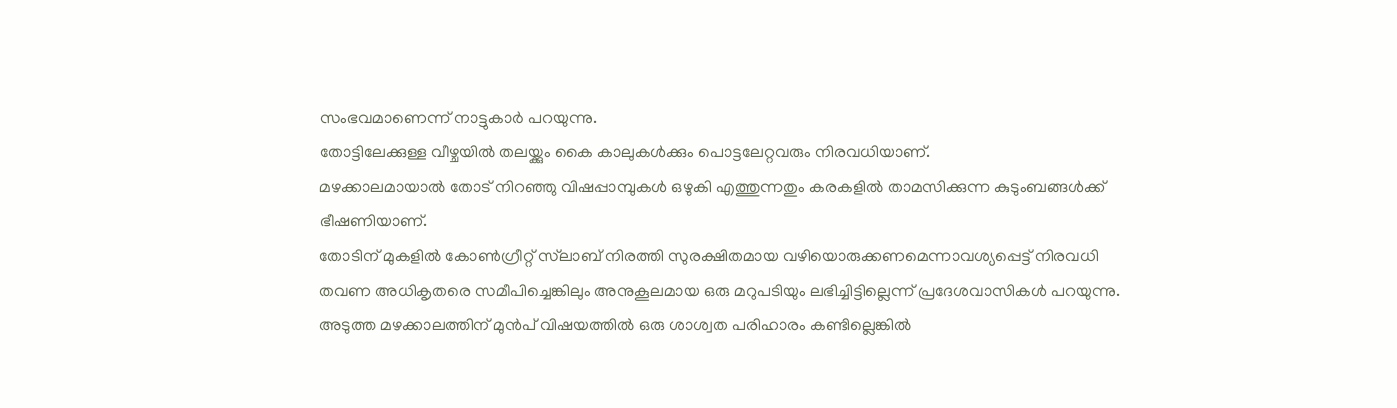സംഭവമാണെന്ന് നാട്ടുകാർ പറയുന്നു.
തോട്ടിലേക്കുള്ള വീഴ്ചയിൽ തലയ്ക്കും കൈ കാലുകൾക്കും പൊട്ടലേറ്റവരും നിരവധിയാണ്.
മഴക്കാലമായാൽ തോട് നിറഞ്ഞു വിഷപ്പാമ്പുകൾ ഒഴുകി എത്തുന്നതും കരകളിൽ താമസിക്കുന്ന കുടുംബങ്ങൾക്ക് ഭീഷണിയാണ്.
തോടിന് മുകളിൽ കോൺഗ്രീറ്റ് സ്‌ലാബ് നിരത്തി സുരക്ഷിതമായ വഴിയൊരുക്കണമെന്നാവശ്യപ്പെട്ട് നിരവധി തവണ അധികൃതരെ സമീപിച്ചെങ്കിലും അനുകൂലമായ ഒരു മറുപടിയും ലഭിച്ചിട്ടില്ലെന്ന് പ്രദേശവാസികൾ പറയുന്നു.
അടുത്ത മഴക്കാലത്തിന് മുൻപ് വിഷയത്തിൽ ഒരു ശാശ്വത പരിഹാരം കണ്ടില്ലെങ്കിൽ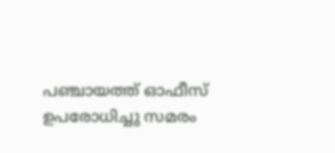പഞ്ചായത്ത്‌ ഓഫീസ് ഉപരോധിച്ചു സമരം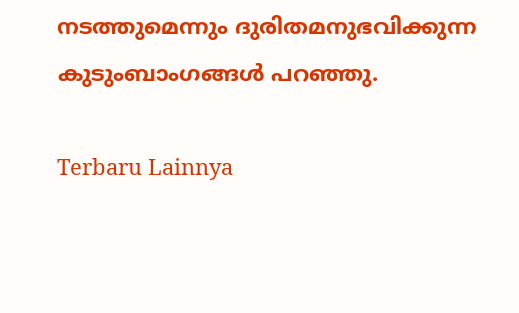നടത്തുമെന്നും ദുരിതമനുഭവിക്കുന്ന കുടുംബാംഗങ്ങൾ പറഞ്ഞു.

Terbaru Lainnya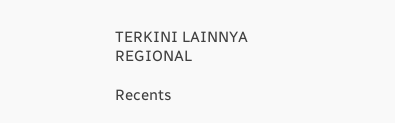TERKINI LAINNYA
REGIONAL

Recents